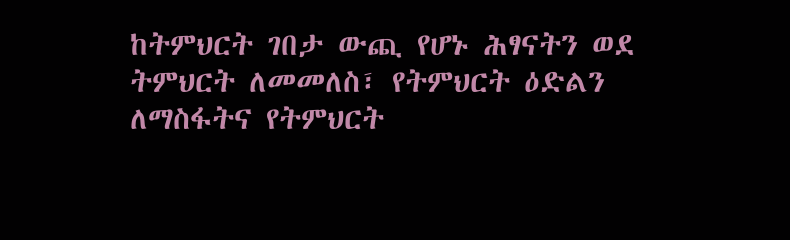ከትምህርት ገበታ ውጪ የሆኑ ሕፃናትን ወደ ትምህርት ለመመለስ፣ የትምህርት ዕድልን ለማስፋትና የትምህርት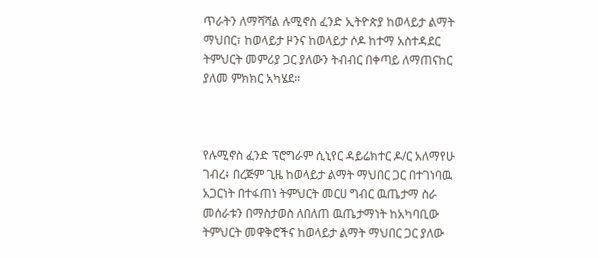ጥራትን ለማሻሻል ሉሚኖስ ፈንድ ኢትዮጵያ ከወላይታ ልማት ማህበር፣ ከወላይታ ዞንና ከወላይታ ሶዶ ከተማ አስተዳደር ትምህርት መምሪያ ጋር ያለውን ትብብር በቀጣይ ለማጠናከር ያለመ ምክክር አካሄደ።



የሉሚኖስ ፈንድ ፕሮግራም ሲኒየር ዳይሬክተር ዶ/ር አለማየሁ ገብረ፥ በረጅም ጊዜ ከወላይታ ልማት ማህበር ጋር በተገነባዉ አጋርነት በተፋጠነ ትምህርት መርሀ ግብር ዉጤታማ ስራ መሰራቱን በማስታወስ ለበለጠ ዉጤታማነት ከአካባቢው ትምህርት መዋቅሮችና ከወላይታ ልማት ማህበር ጋር ያለው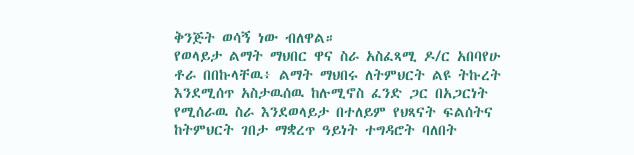ቅንጅት ወሳኝ ነው ብለዋል።
የወላይታ ልማት ማህበር ዋና ስራ አስፈጻሚ ዶ/ር አበባየሁ ቶራ በበኩላቸዉ፥ ልማት ማህበሩ ለትምህርት ልዩ ትኩረት እንደሚሰጥ አስታዉሰዉ ከሉሚኖስ ፈንድ ጋር በአጋርነት የሚሰራዉ ስራ እንደወላይታ በተለይም የህጻናት ፍልሰትና ከትምህርት ገበታ ማቋረጥ ዓይነት ተግዳሮት ባለበት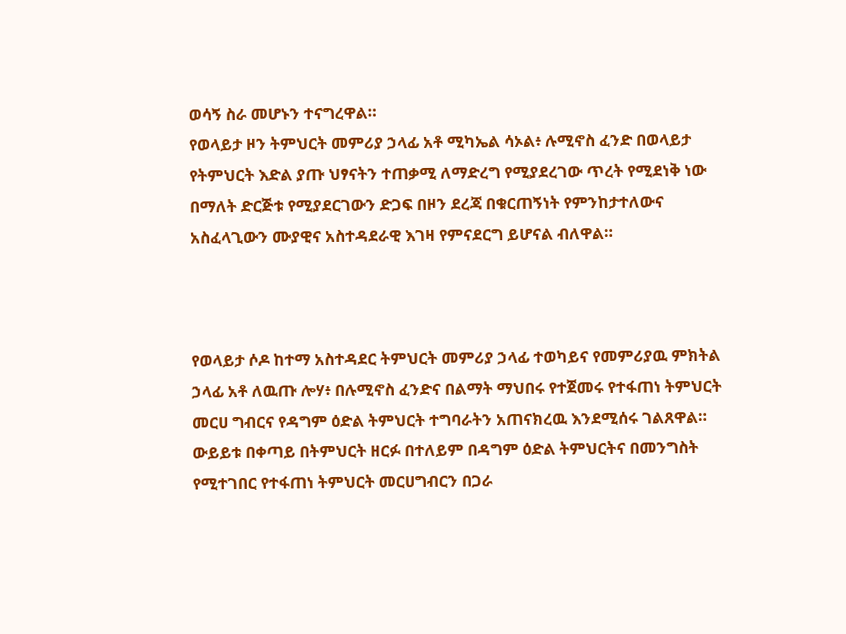ወሳኝ ስራ መሆኑን ተናግረዋል።
የወላይታ ዞን ትምህርት መምሪያ ኃላፊ አቶ ሚካኤል ሳኦል፥ ሉሚኖስ ፈንድ በወላይታ የትምህርት እድል ያጡ ህፃናትን ተጠቃሚ ለማድረግ የሚያደረገው ጥረት የሚደነቅ ነው በማለት ድርጅቱ የሚያደርገውን ድጋፍ በዞን ደረጃ በቁርጠኝነት የምንከታተለውና አስፈላጊውን ሙያዊና አስተዳደራዊ እገዛ የምናደርግ ይሆናል ብለዋል።



የወላይታ ሶዶ ከተማ አስተዳደር ትምህርት መምሪያ ኃላፊ ተወካይና የመምሪያዉ ምክትል ኃላፊ አቶ ለዉጡ ሎሃ፥ በሉሚኖስ ፈንድና በልማት ማህበሩ የተጀመሩ የተፋጠነ ትምህርት መርሀ ግብርና የዳግም ዕድል ትምህርት ተግባራትን አጠናክረዉ እንደሚሰሩ ገልጸዋል።
ውይይቱ በቀጣይ በትምህርት ዘርፉ በተለይም በዳግም ዕድል ትምህርትና በመንግስት የሚተገበር የተፋጠነ ትምህርት መርሀግብርን በጋራ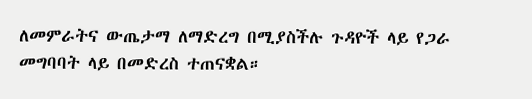ለመምራትና ውጤታማ ለማድረግ በሚያስችሉ ጉዳዮች ላይ የጋራ መግባባት ላይ በመድረስ ተጠናቋል።